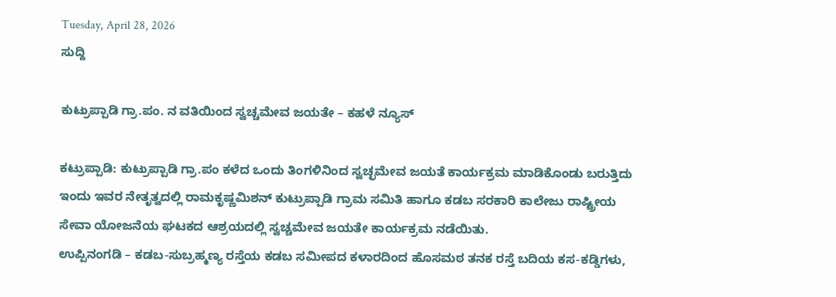Tuesday, April 28, 2026
ಸುದ್ದಿ

ಕುಟ್ರುಪ್ಪಾಡಿ ಗ್ರಾ.ಪಂ. ನ ವತಿಯಿಂದ ಸ್ವಚ್ಚಮೇವ ಜಯತೇ – ಕಹಳೆ ನ್ಯೂಸ್

ಕಟ್ರುಪ್ಪಾಡಿ: ಕುಟ್ರುಪ್ಪಾಡಿ ಗ್ರಾ.ಪಂ ಕಳೆದ ಒಂದು ತಿಂಗಳಿನಿಂದ ಸ್ವಚ್ಛಮೇವ ಜಯತೆ ಕಾರ್ಯಕ್ರಮ ಮಾಡಿಕೊಂಡು ಬರುತ್ತಿದು ಇಂದು ಇವರ ನೇತೃತ್ವದಲ್ಲಿ ರಾಮಕೃಷ್ಣಮಿಶನ್ ಕುಟ್ರುಪ್ಪಾಡಿ ಗ್ರಾಮ ಸಮಿತಿ ಹಾಗೂ ಕಡಬ ಸರಕಾರಿ ಕಾಲೇಜು ರಾಷ್ಟ್ರೀಯ ಸೇವಾ ಯೋಜನೆಯ ಘಟಕದ ಆಶ್ರಯದಲ್ಲಿ ಸ್ವಚ್ಚಮೇವ ಜಯತೇ ಕಾರ್ಯಕ್ರಮ ನಡೆಯಿತು.
ಉಪ್ಪಿನಂಗಡಿ – ಕಡಬ-ಸುಬ್ರಹ್ಮಣ್ಯ ರಸ್ತೆಯ ಕಡಬ ಸಮೀಪದ ಕಳಾರದಿಂದ ಹೊಸಮಠ ತನಕ ರಸ್ತೆ ಬದಿಯ ಕಸ-ಕಡ್ಡಿಗಳು,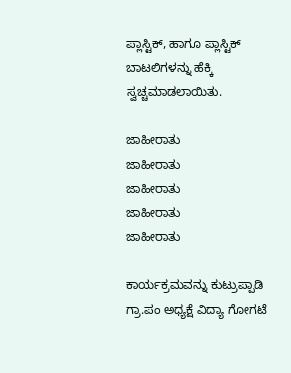ಪ್ಲಾಸ್ಟಿಕ್, ಹಾಗೂ ಪ್ಲಾಸ್ಟಿಕ್ ಬಾಟಲಿಗಳನ್ನು ಹೆಕ್ಕಿ ಸ್ವಚ್ಚಮಾಡಲಾಯಿತು.

ಜಾಹೀರಾತು
ಜಾಹೀರಾತು
ಜಾಹೀರಾತು
ಜಾಹೀರಾತು
ಜಾಹೀರಾತು

ಕಾರ್ಯಕ್ರಮವನ್ನು ಕುಟ್ರುಪ್ಪಾಡಿ ಗ್ರಾ.ಪಂ ಅಧ್ಯಕ್ಷೆ ವಿದ್ಯಾ ಗೋಗಟೆ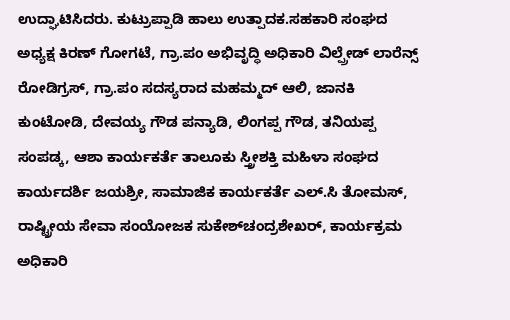ಉದ್ಘಾಟಿಸಿದರು. ಕುಟ್ರುಪ್ಪಾಡಿ ಹಾಲು ಉತ್ಪಾದಕ.ಸಹಕಾರಿ ಸಂಘದ ಅಧ್ಯಕ್ಷ ಕಿರಣ್ ಗೋಗಟೆ, ಗ್ರಾ.ಪಂ ಅಭಿವೃದ್ಧಿ ಅಧಿಕಾರಿ ವಿಲ್ಪ್ರೇಡ್ ಲಾರೆನ್ಸ್ ರೋಡಿಗ್ರಸ್, ಗ್ರಾ.ಪಂ ಸದಸ್ಯರಾದ ಮಹಮ್ಮದ್ ಆಲಿ, ಜಾನಕಿ ಕುಂಟೋಡಿ, ದೇವಯ್ಯ ಗೌಡ ಪನ್ಯಾಡಿ, ಲಿಂಗಪ್ಪ ಗೌಡ, ತನಿಯಪ್ಪ ಸಂಪಡ್ಕ, ಆಶಾ ಕಾರ್ಯಕರ್ತೆ ತಾಲೂಕು ಸ್ತ್ರೀಶಕ್ತಿ ಮಹಿಳಾ ಸಂಘದ ಕಾರ್ಯದರ್ಶಿ ಜಯಶ್ರೀ, ಸಾಮಾಜಿಕ ಕಾರ್ಯಕರ್ತೆ ಎಲ್.ಸಿ ತೋಮಸ್, ರಾಷ್ಟ್ರೀಯ ಸೇವಾ ಸಂಯೋಜಕ ಸುಕೇಶ್‍ಚಂದ್ರಶೇಖರ್, ಕಾರ್ಯಕ್ರಮ ಅಧಿಕಾರಿ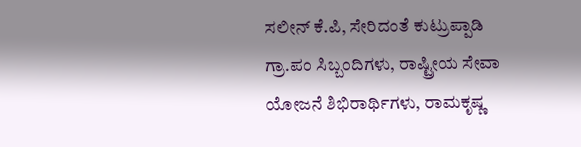ಸಲೀನ್ ಕೆ.ಪಿ, ಸೇರಿದಂತೆ ಕುಟ್ರುಪ್ಪಾಡಿ ಗ್ರಾ.ಪಂ ಸಿಬ್ಬಂದಿಗಳು, ರಾಷ್ಟ್ರೀಯ ಸೇವಾ ಯೋಜನೆ ಶಿಭಿರಾರ್ಥಿಗಳು, ರಾಮಕೃಷ್ಣ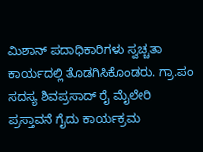ಮಿಶಾನ್ ಪದಾಧಿಕಾರಿಗಳು ಸ್ವಚ್ಚತಾ ಕಾರ್ಯದಲ್ಲಿ ತೊಡಗಿಸಿಕೊಂಡರು. ಗ್ರಾ.ಪಂ ಸದಸ್ಯ ಶಿವಪ್ರಸಾದ್ ರೈ ಮೈಲೇರಿ ಪ್ರಸ್ತಾವನೆ ಗೈದು ಕಾರ್ಯಕ್ರಮ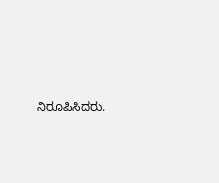ನಿರೂಪಿಸಿದರು.